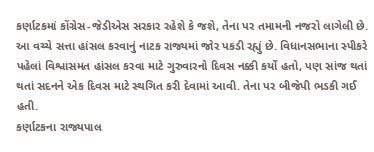કર્ણાટકમાં કોંગ્રેસ-જેડીએસ સરકાર રહેશે કે જશે, તેના પર તમામની નજરો લાગેલી છે. આ વચ્ચે સત્તા હાંસલ કરવાનું નાટક રાજ્યમાં જોર પકડી રહ્યું છે. વિધાનસભાના સ્પીકરે પહેલાં વિશ્વાસમત હાંસલ કરવા માટે ગુરુવારનો દિવસ નક્કી કર્યો હતો, પણ સાંજ થતાં થતાં સદનને એક દિવસ માટે સ્થગિત કરી દેવામાં આવી. તેના પર બીજેપી ભડકી ગઈ હતી.
કર્ણાટકના રાજ્યપાલ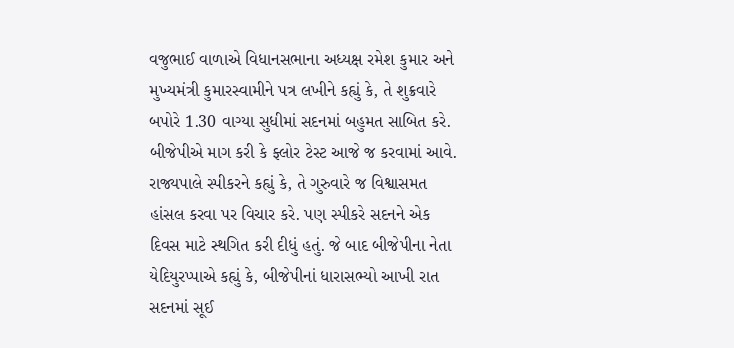વજુભાઈ વાળાએ વિધાનસભાના અધ્યક્ષ રમેશ કુમાર અને મુખ્યમંત્રી કુમારસ્વામીને પત્ર લખીને કહ્યું કે, તે શુક્રવારે બપોરે 1.30 વાગ્યા સુધીમાં સદનમાં બહુમત સાબિત કરે.
બીજેપીએ માગ કરી કે ફ્લોર ટેસ્ટ આજે જ કરવામાં આવે. રાજ્યપાલે સ્પીકરને કહ્યું કે, તે ગુરુવારે જ વિશ્વાસમત હાંસલ કરવા પર વિચાર કરે. પણ સ્પીકરે સદનને એક દિવસ માટે સ્થગિત કરી દીધું હતું. જે બાદ બીજેપીના નેતા યેદિયુરપ્પાએ કહ્યું કે, બીજેપીનાં ધારાસભ્યો આખી રાત સદનમાં સૂઈ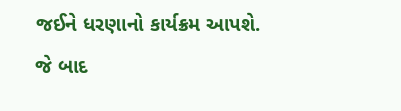જઈને ધરણાનો કાર્યક્રમ આપશે.
જે બાદ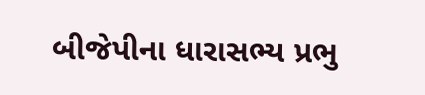બીજેપીના ધારાસભ્ય પ્રભુ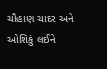ચૌહાણ ચાદર અને ઓશિકું લઈને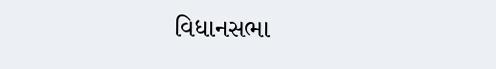વિધાનસભા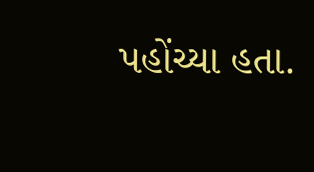પહોંચ્યા હતા.